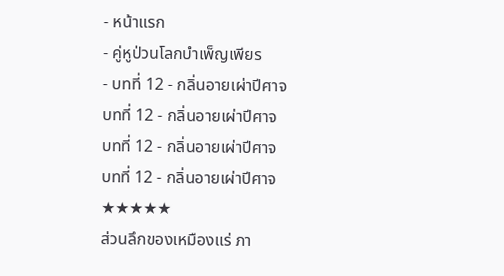- หน้าแรก
- คู่หูป่วนโลกบำเพ็ญเพียร
- บทที่ 12 - กลิ่นอายเผ่าปีศาจ
บทที่ 12 - กลิ่นอายเผ่าปีศาจ
บทที่ 12 - กลิ่นอายเผ่าปีศาจ
บทที่ 12 - กลิ่นอายเผ่าปีศาจ
★★★★★
ส่วนลึกของเหมืองแร่ ภา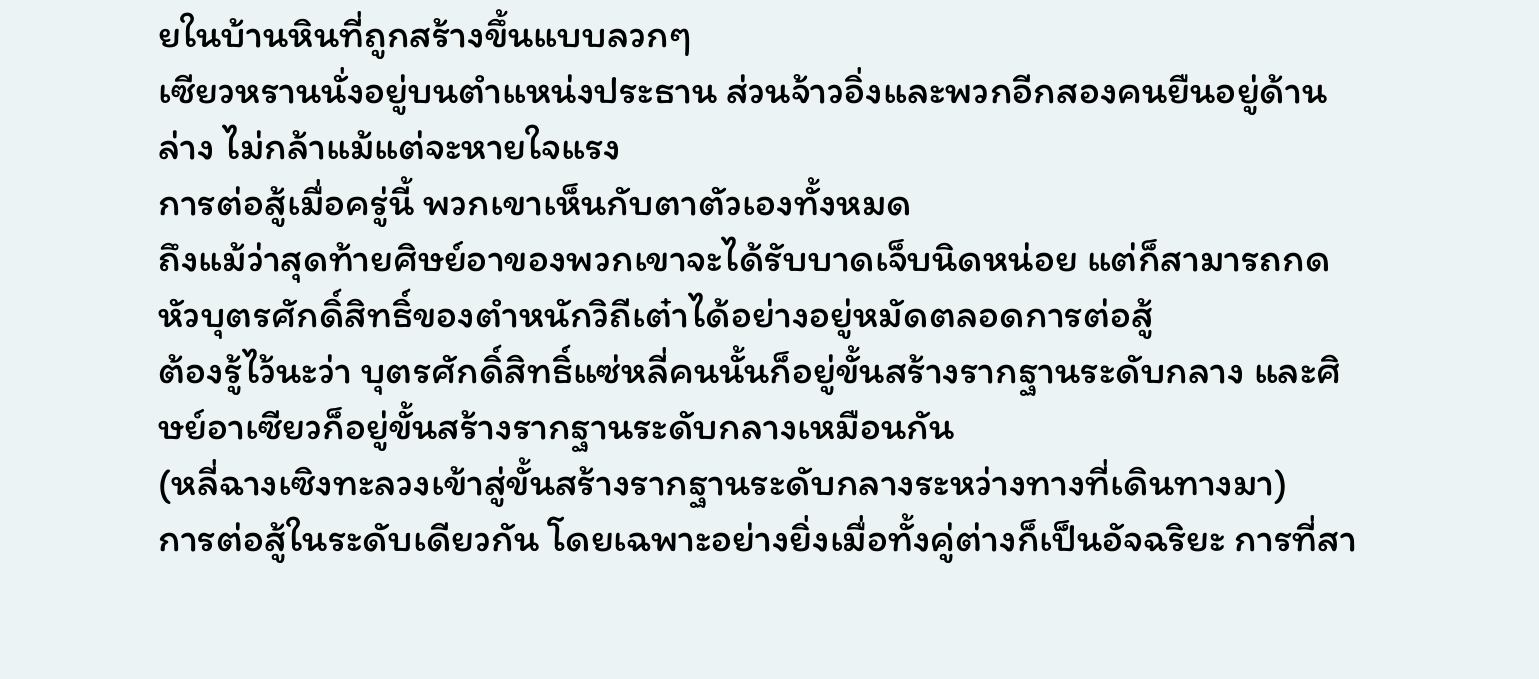ยในบ้านหินที่ถูกสร้างขึ้นแบบลวกๆ
เซียวหรานนั่งอยู่บนตำแหน่งประธาน ส่วนจ้าวอิ่งและพวกอีกสองคนยืนอยู่ด้านล่าง ไม่กล้าแม้แต่จะหายใจแรง
การต่อสู้เมื่อครู่นี้ พวกเขาเห็นกับตาตัวเองทั้งหมด
ถึงแม้ว่าสุดท้ายศิษย์อาของพวกเขาจะได้รับบาดเจ็บนิดหน่อย แต่ก็สามารถกดหัวบุตรศักดิ์สิทธิ์ของตำหนักวิถีเต๋าได้อย่างอยู่หมัดตลอดการต่อสู้
ต้องรู้ไว้นะว่า บุตรศักดิ์สิทธิ์แซ่หลี่คนนั้นก็อยู่ขั้นสร้างรากฐานระดับกลาง และศิษย์อาเซียวก็อยู่ขั้นสร้างรากฐานระดับกลางเหมือนกัน
(หลี่ฉางเซิงทะลวงเข้าสู่ขั้นสร้างรากฐานระดับกลางระหว่างทางที่เดินทางมา)
การต่อสู้ในระดับเดียวกัน โดยเฉพาะอย่างยิ่งเมื่อทั้งคู่ต่างก็เป็นอัจฉริยะ การที่สา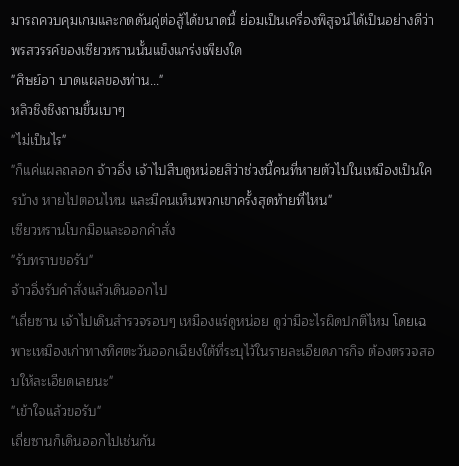มารถควบคุมเกมและกดดันคู่ต่อสู้ได้ขนาดนี้ ย่อมเป็นเครื่องพิสูจน์ได้เป็นอย่างดีว่าพรสวรรค์ของเซียวหรานนั้นแข็งแกร่งเพียงใด
"ศิษย์อา บาดแผลของท่าน..."
หลิวชิงชิงถามขึ้นเบาๆ
"ไม่เป็นไร"
"ก็แค่แผลถลอก จ้าวอิ่ง เจ้าไปสืบดูหน่อยสิว่าช่วงนี้คนที่หายตัวไปในเหมืองเป็นใครบ้าง หายไปตอนไหน และมีคนเห็นพวกเขาครั้งสุดท้ายที่ไหน"
เซียวหรานโบกมือและออกคำสั่ง
"รับทราบขอรับ"
จ้าวอิ่งรับคำสั่งแล้วเดินออกไป
"เถี่ยซาน เจ้าไปเดินสำรวจรอบๆ เหมืองแร่ดูหน่อย ดูว่ามีอะไรผิดปกติไหม โดยเฉพาะเหมืองเก่าทางทิศตะวันออกเฉียงใต้ที่ระบุไว้ในรายละเอียดภารกิจ ต้องตรวจสอบให้ละเอียดเลยนะ"
"เข้าใจแล้วขอรับ"
เถี่ยซานก็เดินออกไปเช่นกัน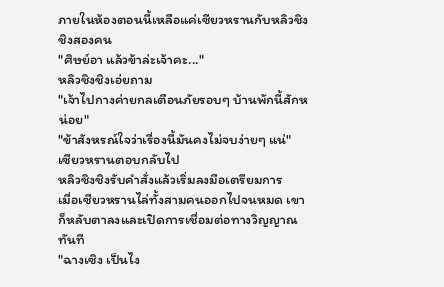ภายในห้องตอนนี้เหลือแค่เซียวหรานกับหลิวชิงชิงสองคน
"ศิษย์อา แล้วข้าล่ะเจ้าคะ..."
หลิวชิงชิงเอ่ยถาม
"เจ้าไปกางค่ายกลเตือนภัยรอบๆ บ้านพักนี้สักหน่อย"
"ข้าสังหรณ์ใจว่าเรื่องนี้มันคงไม่จบง่ายๆ แน่"
เซียวหรานตอบกลับไป
หลิวชิงชิงรับคำสั่งแล้วเริ่มลงมือเตรียมการ
เมื่อเซียวหรานไล่ทั้งสามคนออกไปจนหมด เขาก็หลับตาลงและเปิดการเชื่อมต่อทางวิญญาณทันที
"ฉางเซิง เป็นไง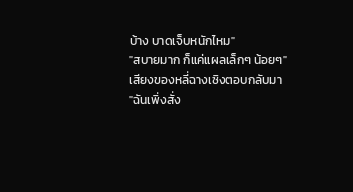บ้าง บาดเจ็บหนักไหม"
"สบายมาก ก็แค่แผลเล็กๆ น้อยๆ"
เสียงของหลี่ฉางเซิงตอบกลับมา
"ฉันเพิ่งสั่ง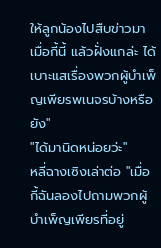ให้ลูกน้องไปสืบข่าวมาเมื่อกี้นี้ แล้วฝั่งแกล่ะ ได้เบาะแสเรื่องพวกผู้บำเพ็ญเพียรพเนจรบ้างหรือยัง"
"ได้มานิดหน่อยว่ะ"
หลี่ฉางเซิงเล่าต่อ "เมื่อกี้ฉันลองไปถามพวกผู้บำเพ็ญเพียรที่อยู่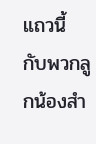แถวนี้ กับพวกลูกน้องสำ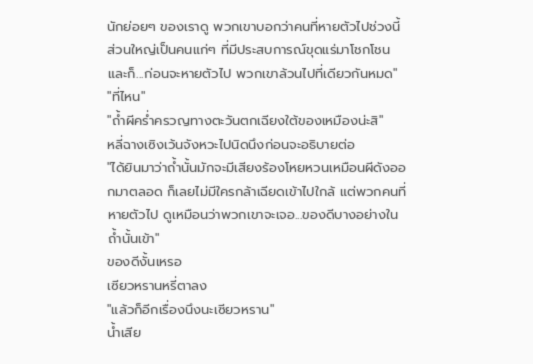นักย่อยๆ ของเราดู พวกเขาบอกว่าคนที่หายตัวไปช่วงนี้ส่วนใหญ่เป็นคนแก่ๆ ที่มีประสบการณ์ขุดแร่มาโชกโชน และก็...ก่อนจะหายตัวไป พวกเขาล้วนไปที่เดียวกันหมด"
"ที่ไหน"
"ถ้ำผีคร่ำครวญทางตะวันตกเฉียงใต้ของเหมืองน่ะสิ"
หลี่ฉางเซิงเว้นจังหวะไปนิดนึงก่อนจะอธิบายต่อ
"ได้ยินมาว่าถ้ำนั้นมักจะมีเสียงร้องโหยหวนเหมือนผีดังออกมาตลอด ก็เลยไม่มีใครกล้าเฉียดเข้าไปใกล้ แต่พวกคนที่หายตัวไป ดูเหมือนว่าพวกเขาจะเจอ...ของดีบางอย่างในถ้ำนั้นเข้า"
ของดีงั้นเหรอ
เซียวหรานหรี่ตาลง
"แล้วก็อีกเรื่องนึงนะเซียวหราน"
น้ำเสีย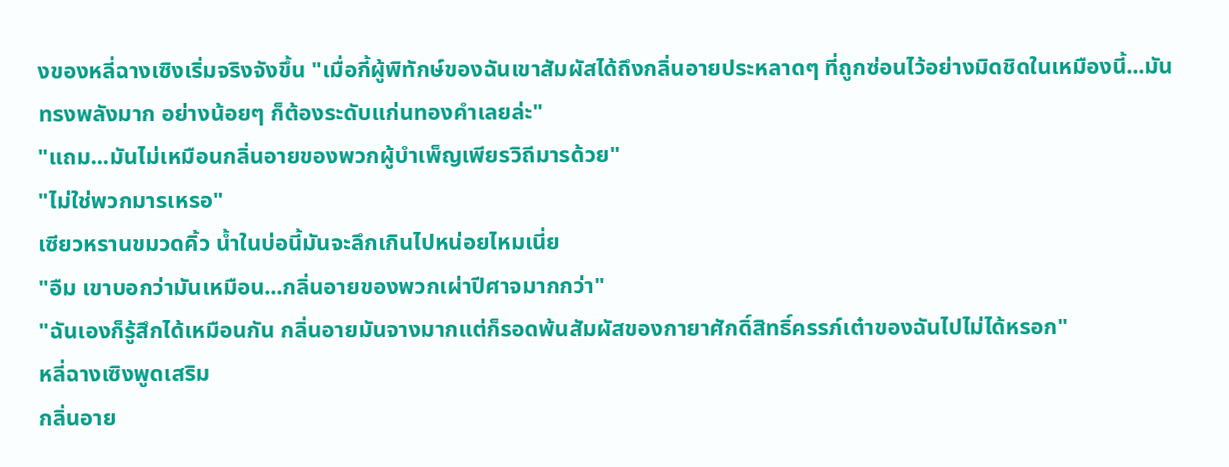งของหลี่ฉางเซิงเริ่มจริงจังขึ้น "เมื่อกี้ผู้พิทักษ์ของฉันเขาสัมผัสได้ถึงกลิ่นอายประหลาดๆ ที่ถูกซ่อนไว้อย่างมิดชิดในเหมืองนี้...มันทรงพลังมาก อย่างน้อยๆ ก็ต้องระดับแก่นทองคำเลยล่ะ"
"แถม...มันไม่เหมือนกลิ่นอายของพวกผู้บำเพ็ญเพียรวิถีมารด้วย"
"ไม่ใช่พวกมารเหรอ"
เซียวหรานขมวดคิ้ว น้ำในบ่อนี้มันจะลึกเกินไปหน่อยไหมเนี่ย
"อืม เขาบอกว่ามันเหมือน...กลิ่นอายของพวกเผ่าปีศาจมากกว่า"
"ฉันเองก็รู้สึกได้เหมือนกัน กลิ่นอายมันจางมากแต่ก็รอดพ้นสัมผัสของกายาศักดิ์สิทธิ์ครรภ์เต๋าของฉันไปไม่ได้หรอก"
หลี่ฉางเซิงพูดเสริม
กลิ่นอาย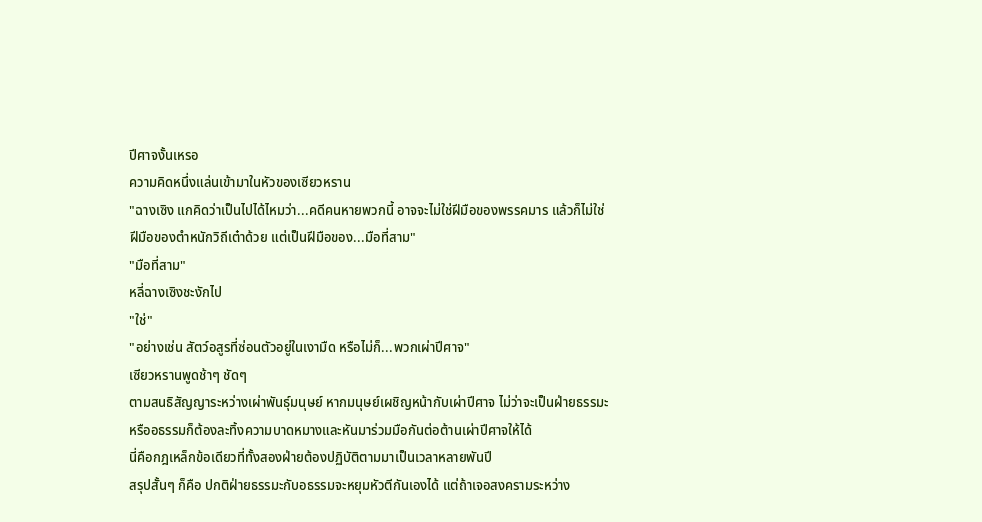ปีศาจงั้นเหรอ
ความคิดหนึ่งแล่นเข้ามาในหัวของเซียวหราน
"ฉางเซิง แกคิดว่าเป็นไปได้ไหมว่า...คดีคนหายพวกนี้ อาจจะไม่ใช่ฝีมือของพรรคมาร แล้วก็ไม่ใช่ฝีมือของตำหนักวิถีเต๋าด้วย แต่เป็นฝีมือของ...มือที่สาม"
"มือที่สาม"
หลี่ฉางเซิงชะงักไป
"ใช่"
"อย่างเช่น สัตว์อสูรที่ซ่อนตัวอยู่ในเงามืด หรือไม่ก็...พวกเผ่าปีศาจ"
เซียวหรานพูดช้าๆ ชัดๆ
ตามสนธิสัญญาระหว่างเผ่าพันธุ์มนุษย์ หากมนุษย์เผชิญหน้ากับเผ่าปีศาจ ไม่ว่าจะเป็นฝ่ายธรรมะหรืออธรรมก็ต้องละทิ้งความบาดหมางและหันมาร่วมมือกันต่อต้านเผ่าปีศาจให้ได้
นี่คือกฎเหล็กข้อเดียวที่ทั้งสองฝ่ายต้องปฏิบัติตามมาเป็นเวลาหลายพันปี
สรุปสั้นๆ ก็คือ ปกติฝ่ายธรรมะกับอธรรมจะหยุมหัวตีกันเองได้ แต่ถ้าเจอสงครามระหว่าง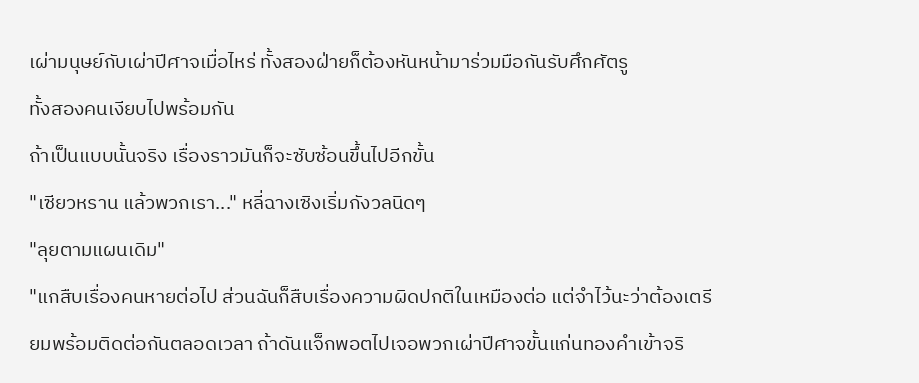เผ่ามนุษย์กับเผ่าปีศาจเมื่อไหร่ ทั้งสองฝ่ายก็ต้องหันหน้ามาร่วมมือกันรับศึกศัตรู
ทั้งสองคนเงียบไปพร้อมกัน
ถ้าเป็นแบบนั้นจริง เรื่องราวมันก็จะซับซ้อนขึ้นไปอีกขั้น
"เซียวหราน แล้วพวกเรา..." หลี่ฉางเซิงเริ่มกังวลนิดๆ
"ลุยตามแผนเดิม"
"แกสืบเรื่องคนหายต่อไป ส่วนฉันก็สืบเรื่องความผิดปกติในเหมืองต่อ แต่จำไว้นะว่าต้องเตรียมพร้อมติดต่อกันตลอดเวลา ถ้าดันแจ็กพอตไปเจอพวกเผ่าปีศาจขั้นแก่นทองคำเข้าจริ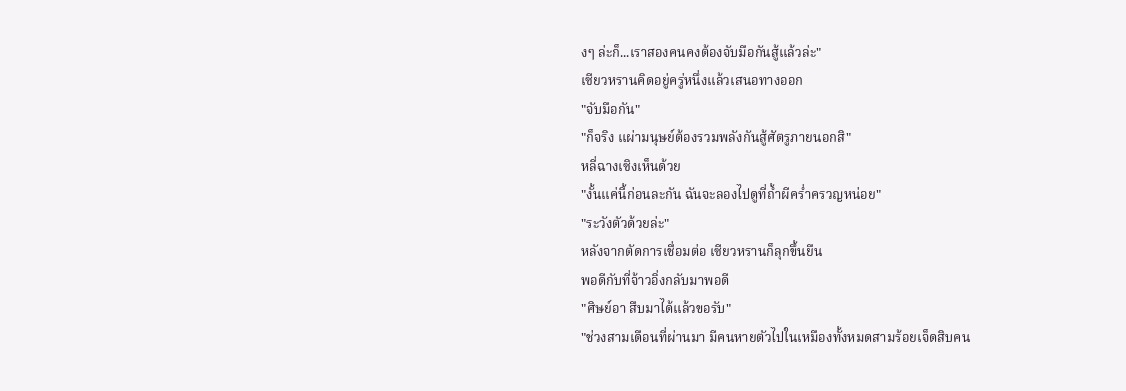งๆ ล่ะก็...เราสองคนคงต้องจับมือกันสู้แล้วล่ะ"
เซียวหรานคิดอยู่ครู่หนึ่งแล้วเสนอทางออก
"จับมือกัน"
"ก็จริง แผ่ามนุษย์ต้องรวมพลังกันสู้ศัตรูภายนอกสิ"
หลี่ฉางเซิงเห็นด้วย
"งั้นแค่นี้ก่อนละกัน ฉันจะลองไปดูที่ถ้ำผีคร่ำครวญหน่อย"
"ระวังตัวด้วยล่ะ"
หลังจากตัดการเชื่อมต่อ เซียวหรานก็ลุกขึ้นยืน
พอดีกับที่จ้าวอิ่งกลับมาพอดี
"ศิษย์อา สืบมาได้แล้วขอรับ"
"ช่วงสามเดือนที่ผ่านมา มีคนหายตัวไปในเหมืองทั้งหมดสามร้อยเจ็ดสิบคน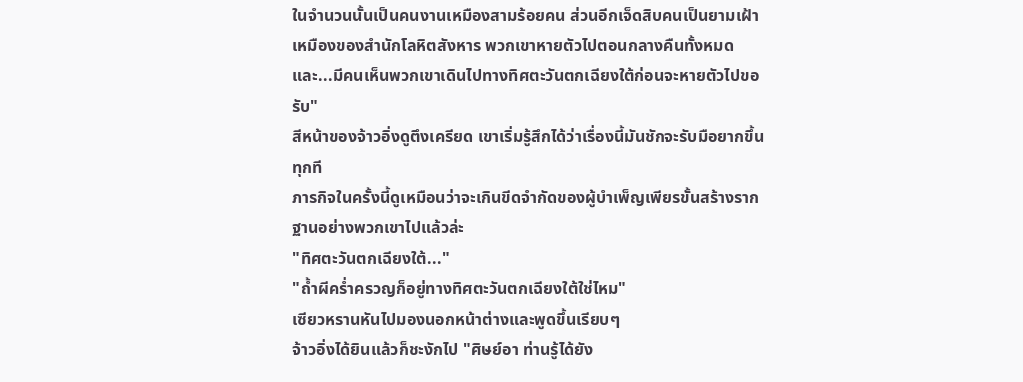ในจำนวนนั้นเป็นคนงานเหมืองสามร้อยคน ส่วนอีกเจ็ดสิบคนเป็นยามเฝ้าเหมืองของสำนักโลหิตสังหาร พวกเขาหายตัวไปตอนกลางคืนทั้งหมด และ...มีคนเห็นพวกเขาเดินไปทางทิศตะวันตกเฉียงใต้ก่อนจะหายตัวไปขอรับ"
สีหน้าของจ้าวอิ่งดูตึงเครียด เขาเริ่มรู้สึกได้ว่าเรื่องนี้มันชักจะรับมือยากขึ้นทุกที
ภารกิจในครั้งนี้ดูเหมือนว่าจะเกินขีดจำกัดของผู้บำเพ็ญเพียรขั้นสร้างรากฐานอย่างพวกเขาไปแล้วล่ะ
"ทิศตะวันตกเฉียงใต้..."
"ถ้ำผีคร่ำครวญก็อยู่ทางทิศตะวันตกเฉียงใต้ใช่ไหม"
เซียวหรานหันไปมองนอกหน้าต่างและพูดขึ้นเรียบๆ
จ้าวอิ่งได้ยินแล้วก็ชะงักไป "ศิษย์อา ท่านรู้ได้ยัง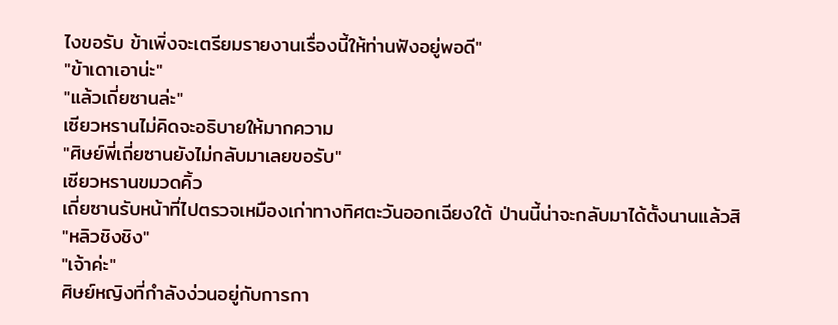ไงขอรับ ข้าเพิ่งจะเตรียมรายงานเรื่องนี้ให้ท่านฟังอยู่พอดี"
"ข้าเดาเอาน่ะ"
"แล้วเถี่ยซานล่ะ"
เซียวหรานไม่คิดจะอธิบายให้มากความ
"ศิษย์พี่เถี่ยซานยังไม่กลับมาเลยขอรับ"
เซียวหรานขมวดคิ้ว
เถี่ยซานรับหน้าที่ไปตรวจเหมืองเก่าทางทิศตะวันออกเฉียงใต้ ป่านนี้น่าจะกลับมาได้ตั้งนานแล้วสิ
"หลิวชิงชิง"
"เจ้าค่ะ"
ศิษย์หญิงที่กำลังง่วนอยู่กับการกา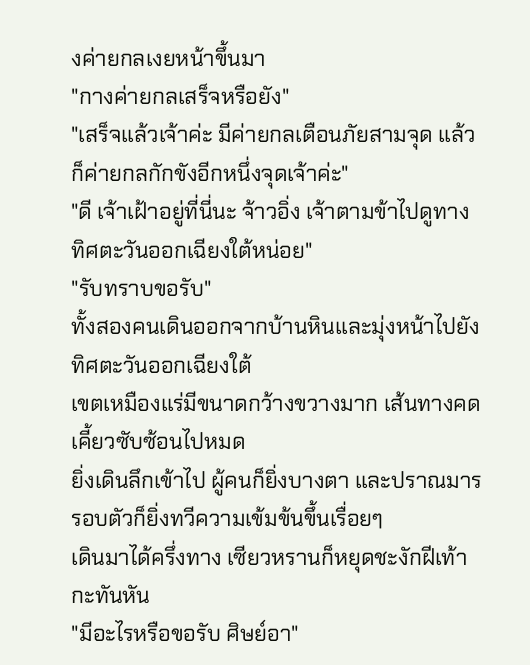งค่ายกลเงยหน้าขึ้นมา
"กางค่ายกลเสร็จหรือยัง"
"เสร็จแล้วเจ้าค่ะ มีค่ายกลเตือนภัยสามจุด แล้วก็ค่ายกลกักขังอีกหนึ่งจุดเจ้าค่ะ"
"ดี เจ้าเฝ้าอยู่ที่นี่นะ จ้าวอิ่ง เจ้าตามข้าไปดูทางทิศตะวันออกเฉียงใต้หน่อย"
"รับทราบขอรับ"
ทั้งสองคนเดินออกจากบ้านหินและมุ่งหน้าไปยังทิศตะวันออกเฉียงใต้
เขตเหมืองแร่มีขนาดกว้างขวางมาก เส้นทางคดเคี้ยวซับซ้อนไปหมด
ยิ่งเดินลึกเข้าไป ผู้คนก็ยิ่งบางตา และปราณมารรอบตัวก็ยิ่งทวีความเข้มข้นขึ้นเรื่อยๆ
เดินมาได้ครึ่งทาง เซียวหรานก็หยุดชะงักฝีเท้ากะทันหัน
"มีอะไรหรือขอรับ ศิษย์อา"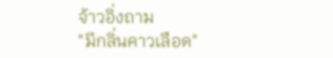จ้าวอิ่งถาม
"มีกลิ่นคาวเลือด"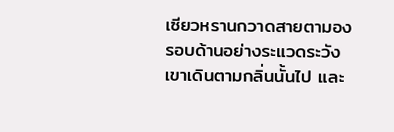เซียวหรานกวาดสายตามองรอบด้านอย่างระแวดระวัง
เขาเดินตามกลิ่นนั้นไป และ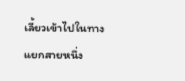เลี้ยวเข้าไปในทางแยกสายหนึ่ง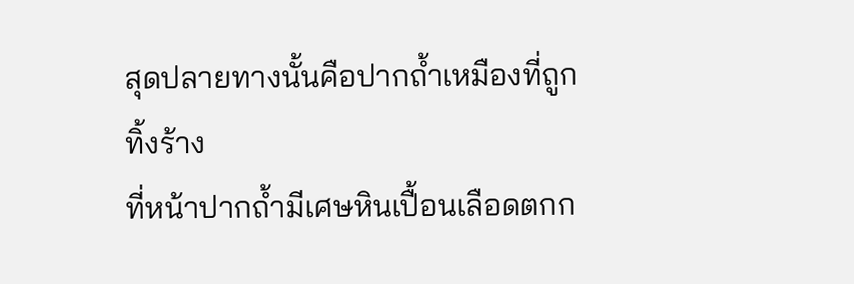สุดปลายทางนั้นคือปากถ้ำเหมืองที่ถูกทิ้งร้าง
ที่หน้าปากถ้ำมีเศษหินเปื้อนเลือดตกก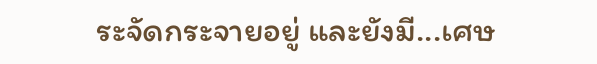ระจัดกระจายอยู่ และยังมี...เศษ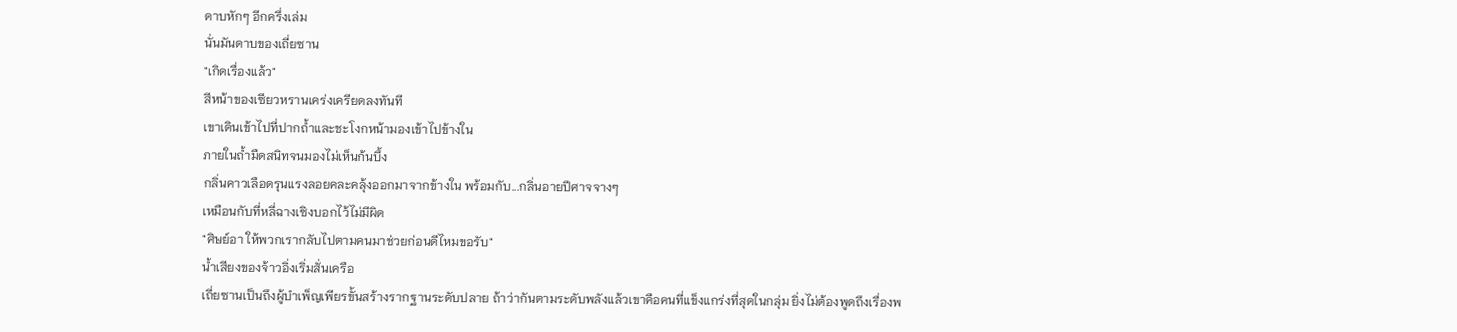ดาบหักๆ อีกครึ่งเล่ม
นั่นมันดาบของเถี่ยซาน
"เกิดเรื่องแล้ว"
สีหน้าของเซียวหรานเคร่งเครียดลงทันที
เขาเดินเข้าไปที่ปากถ้ำและชะโงกหน้ามองเข้าไปข้างใน
ภายในถ้ำมืดสนิทจนมองไม่เห็นก้นบึ้ง
กลิ่นคาวเลือดรุนแรงลอยคละคลุ้งออกมาจากข้างใน พร้อมกับ...กลิ่นอายปีศาจจางๆ
เหมือนกับที่หลี่ฉางเซิงบอกไว้ไม่มีผิด
"ศิษย์อา ให้พวกเรากลับไปตามคนมาช่วยก่อนดีไหมขอรับ"
น้ำเสียงของจ้าวอิ่งเริ่มสั่นเครือ
เถี่ยซานเป็นถึงผู้บำเพ็ญเพียรขั้นสร้างรากฐานระดับปลาย ถ้าว่ากันตามระดับพลังแล้วเขาคือคนที่แข็งแกร่งที่สุดในกลุ่ม ยิ่งไม่ต้องพูดถึงเรื่องพ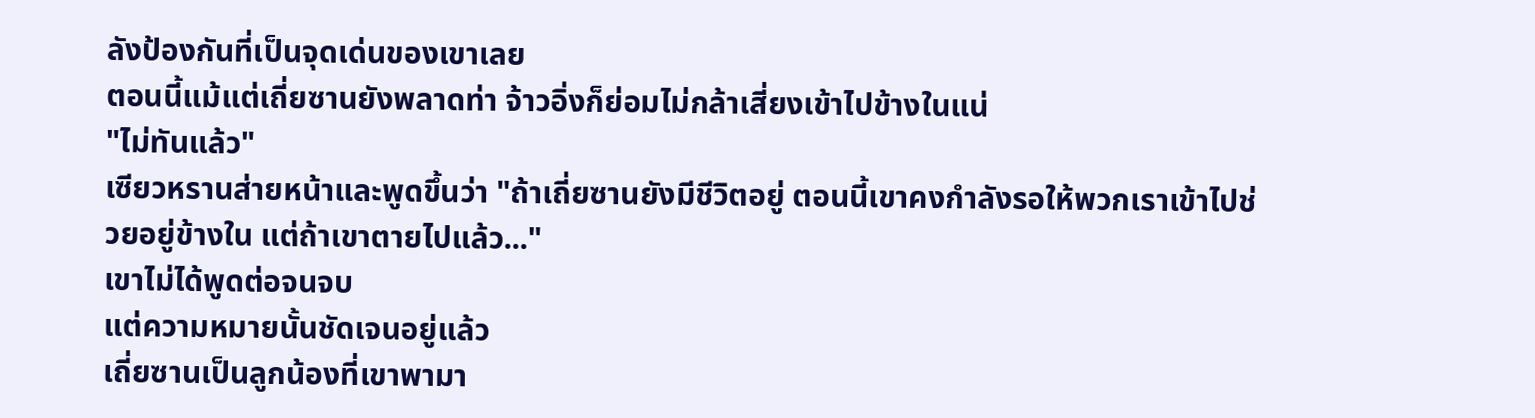ลังป้องกันที่เป็นจุดเด่นของเขาเลย
ตอนนี้แม้แต่เถี่ยซานยังพลาดท่า จ้าวอิ่งก็ย่อมไม่กล้าเสี่ยงเข้าไปข้างในแน่
"ไม่ทันแล้ว"
เซียวหรานส่ายหน้าและพูดขึ้นว่า "ถ้าเถี่ยซานยังมีชีวิตอยู่ ตอนนี้เขาคงกำลังรอให้พวกเราเข้าไปช่วยอยู่ข้างใน แต่ถ้าเขาตายไปแล้ว..."
เขาไม่ได้พูดต่อจนจบ
แต่ความหมายนั้นชัดเจนอยู่แล้ว
เถี่ยซานเป็นลูกน้องที่เขาพามา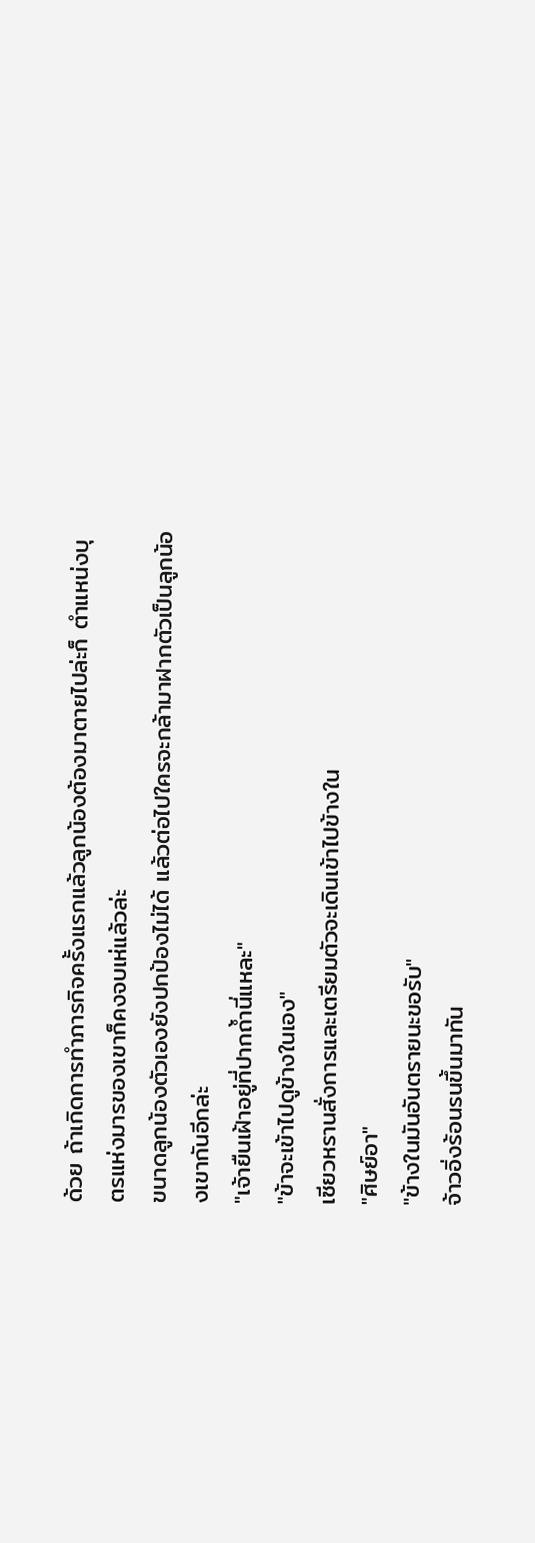ด้วย ถ้าเกิดการทำภารกิจครั้งแรกแล้วลูกน้องต้องมาตายไปล่ะก็ ตำแหน่งบุตรแห่งมารของเขาก็คงจบเห่แล้วล่ะ
ขนาดลูกน้องตัวเองยังปกป้องไม่ได้ แล้วต่อไปใครจะกล้ามาฝากตัวเป็นลูกน้องเขากันอีกล่ะ
"เจ้ายืนเฝ้าอยู่ที่ปากถ้ำนี่แหละ"
"ข้าจะเข้าไปดูข้างในเอง"
เซียวหรานสั่งการและเตรียมตัวจะเดินเข้าไปข้างใน
"ศิษย์อา"
"ข้างในมันอันตรายนะขอรับ"
จ้าวอิ่งร้อนรนขึ้นมาทัน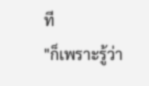ที
"ก็เพราะรู้ว่า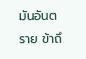มันอันตราย ข้าถึ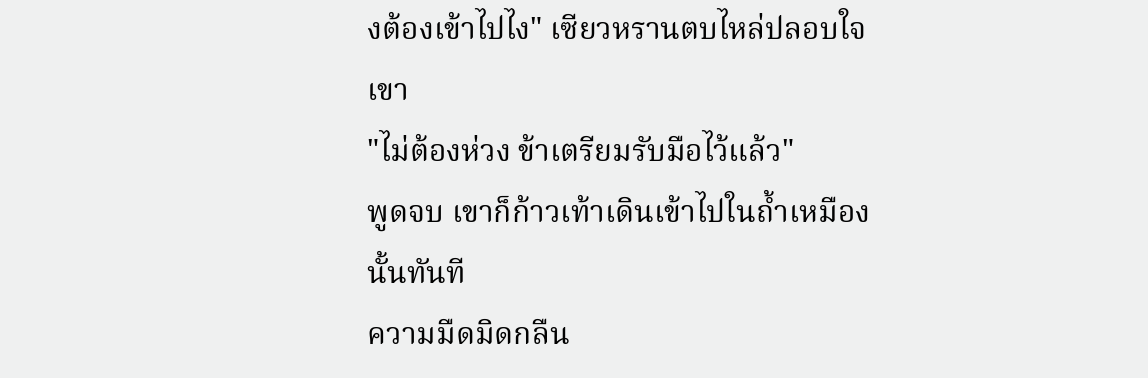งต้องเข้าไปไง" เซียวหรานตบไหล่ปลอบใจเขา
"ไม่ต้องห่วง ข้าเตรียมรับมือไว้แล้ว"
พูดจบ เขาก็ก้าวเท้าเดินเข้าไปในถ้ำเหมืองนั้นทันที
ความมืดมิดกลืน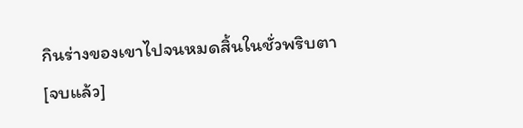กินร่างของเขาไปจนหมดสิ้นในชั่วพริบตา
[จบแล้ว]